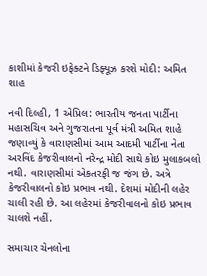કાશીમાં કેજરી ઇફેક્ટને ડિફ્યૂઝ કરશે મોદી: અમિત શાહ

નવી દિલ્હી, 1 એપ્રિલ: ભારતીય જનતા પાર્ટીના મહાસચિવ અને ગુજરાતના પૂર્વ મંત્રી અમિત શાહે જણાવ્યું કે વારાણસીમાં આમ આદમી પાર્ટીના નેતા અરવિંદ કેજરીવાલનો નરેન્દ્ર મોદી સાથે કોઇ મુલાકબલો નથી. વારાણસીમાં એકતરફી જ જંગ છે. અત્રે કેજરીવાલનો કોઇ પ્રભાવ નથી. દેશમાં મોદીની લહેર ચાલી રહી છે. આ લહેરમાં કેજરીવાલનો કોઇ પ્રભાવ ચાલશે નહીં.

સમાચાર ચેનલોના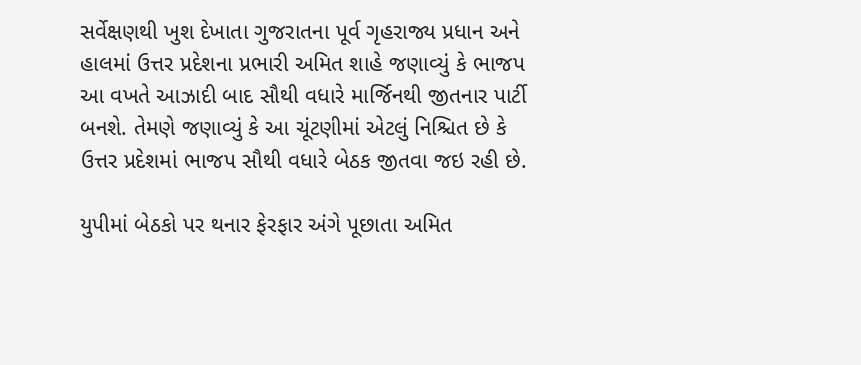સર્વેક્ષણથી ખુશ દેખાતા ગુજરાતના પૂર્વ ગૃહરાજ્ય પ્રધાન અને હાલમાં ઉત્તર પ્રદેશના પ્રભારી અમિત શાહે જણાવ્યું કે ભાજપ આ વખતે આઝાદી બાદ સૌથી વધારે માર્જિનથી જીતનાર પાર્ટી બનશે. તેમણે જણાવ્યું કે આ ચૂંટણીમાં એટલું નિશ્ચિત છે કે ઉત્તર પ્રદેશમાં ભાજપ સૌથી વધારે બેઠક જીતવા જઇ રહી છે.

યુપીમાં બેઠકો પર થનાર ફેરફાર અંગે પૂછાતા અમિત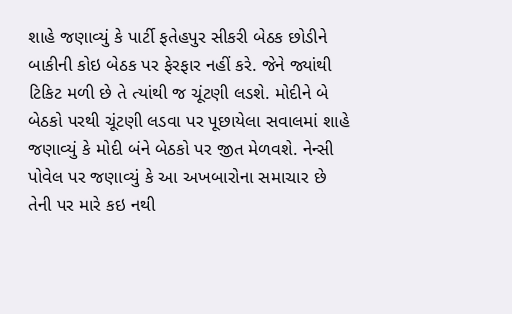શાહે જણાવ્યું કે પાર્ટી ફતેહપુર સીકરી બેઠક છોડીને બાકીની કોઇ બેઠક પર ફેરફાર નહીં કરે. જેને જ્યાંથી ટિકિટ મળી છે તે ત્યાંથી જ ચૂંટણી લડશે. મોદીને બે બેઠકો પરથી ચૂંટણી લડવા પર પૂછાયેલા સવાલમાં શાહે જણાવ્યું કે મોદી બંને બેઠકો પર જીત મેળવશે. નેન્સી પોવેલ પર જણાવ્યું કે આ અખબારોના સમાચાર છે તેની પર મારે કઇ નથી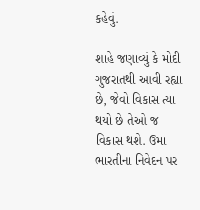કહેવું.

શાહે જણાવ્યું કે મોદી ગુજરાતથી આવી રહ્યા છે, જેવો વિકાસ ત્યા થયો છે તેઓ જ વિકાસ થશે. ઉમા ભારતીના નિવેદન પર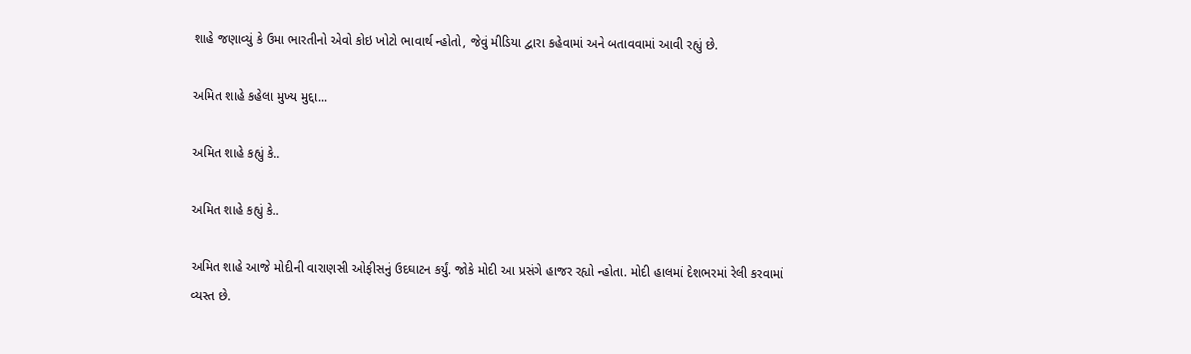શાહે જણાવ્યું કે ઉમા ભારતીનો એવો કોઇ ખોટો ભાવાર્થ ન્હોતો, જેવું મીડિયા દ્વારા કહેવામાં અને બતાવવામાં આવી રહ્યું છે.

અમિત શાહે કહેલા મુખ્ય મુદ્દા...

અમિત શાહે કહ્યું કે..

અમિત શાહે કહ્યું કે..

અમિત શાહે આજે મોદીની વારાણસી ઓફીસનું ઉદઘાટન કર્યું. જોકે મોદી આ પ્રસંગે હાજર રહ્યો ન્હોતા. મોદી હાલમાં દેશભરમાં રેલી કરવામાં વ્યસ્ત છે.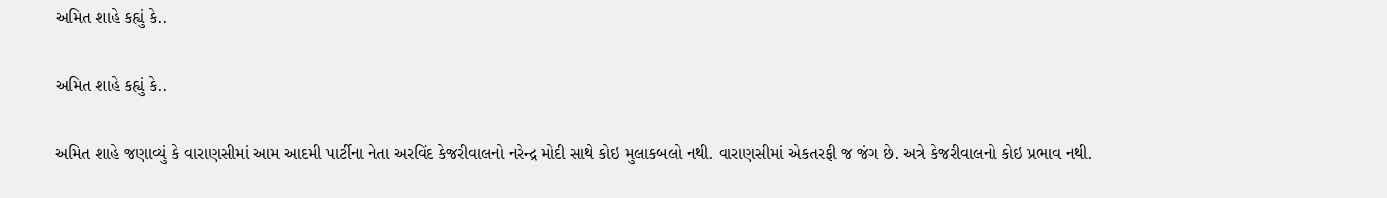અમિત શાહે કહ્યું કે..

અમિત શાહે કહ્યું કે..

અમિત શાહે જણાવ્યું કે વારાણસીમાં આમ આદમી પાર્ટીના નેતા અરવિંદ કેજરીવાલનો નરેન્દ્ર મોદી સાથે કોઇ મુલાકબલો નથી. વારાણસીમાં એકતરફી જ જંગ છે. અત્રે કેજરીવાલનો કોઇ પ્રભાવ નથી.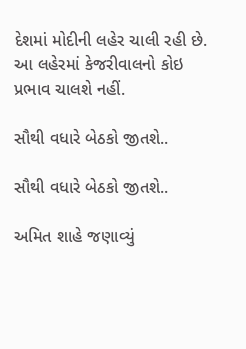દેશમાં મોદીની લહેર ચાલી રહી છે. આ લહેરમાં કેજરીવાલનો કોઇ પ્રભાવ ચાલશે નહીં.

સૌથી વધારે બેઠકો જીતશે..

સૌથી વધારે બેઠકો જીતશે..

અમિત શાહે જણાવ્યું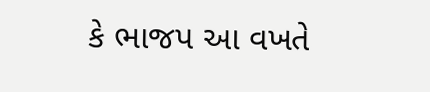કે ભાજપ આ વખતે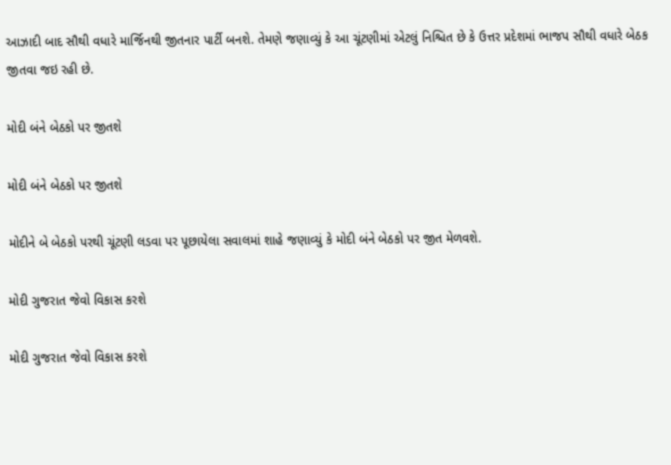આઝાદી બાદ સૌથી વધારે માર્જિનથી જીતનાર પાર્ટી બનશે. તેમણે જણાવ્યું કે આ ચૂંટણીમાં એટલું નિશ્ચિત છે કે ઉત્તર પ્રદેશમાં ભાજપ સૌથી વધારે બેઠક જીતવા જઇ રહી છે.

મોદી બંને બેઠકો પર જીતશે

મોદી બંને બેઠકો પર જીતશે

મોદીને બે બેઠકો પરથી ચૂંટણી લડવા પર પૂછાયેલા સવાલમાં શાહે જણાવ્યું કે મોદી બંને બેઠકો પર જીત મેળવશે.

મોદી ગુજરાત જેવો વિકાસ કરશે

મોદી ગુજરાત જેવો વિકાસ કરશે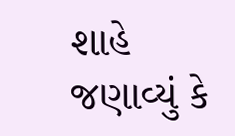શાહે જણાવ્યું કે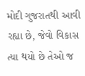મોદી ગુજરાતથી આવી રહ્યા છે, જેવો વિકાસ ત્યા થયો છે તેઓ જ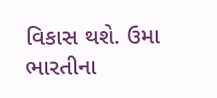વિકાસ થશે. ઉમા ભારતીના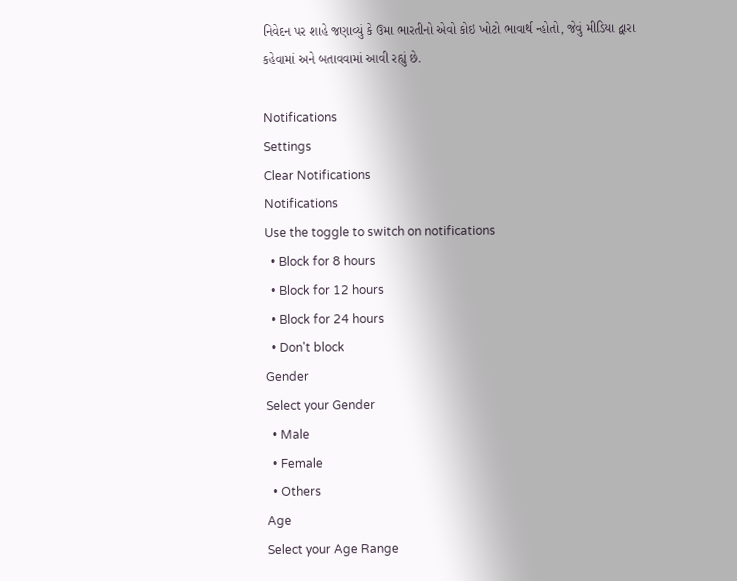નિવેદન પર શાહે જણાવ્યું કે ઉમા ભારતીનો એવો કોઇ ખોટો ભાવાર્થ ન્હોતો, જેવું મીડિયા દ્વારા કહેવામાં અને બતાવવામાં આવી રહ્યું છે.

Notifications
Settings
Clear Notifications
Notifications
Use the toggle to switch on notifications
  • Block for 8 hours
  • Block for 12 hours
  • Block for 24 hours
  • Don't block
Gender
Select your Gender
  • Male
  • Female
  • Others
Age
Select your Age Range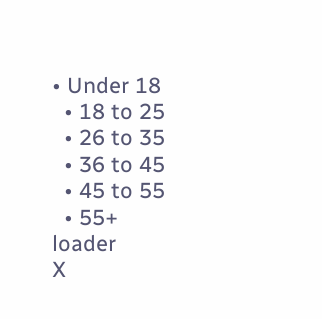• Under 18
  • 18 to 25
  • 26 to 35
  • 36 to 45
  • 45 to 55
  • 55+
loader
X